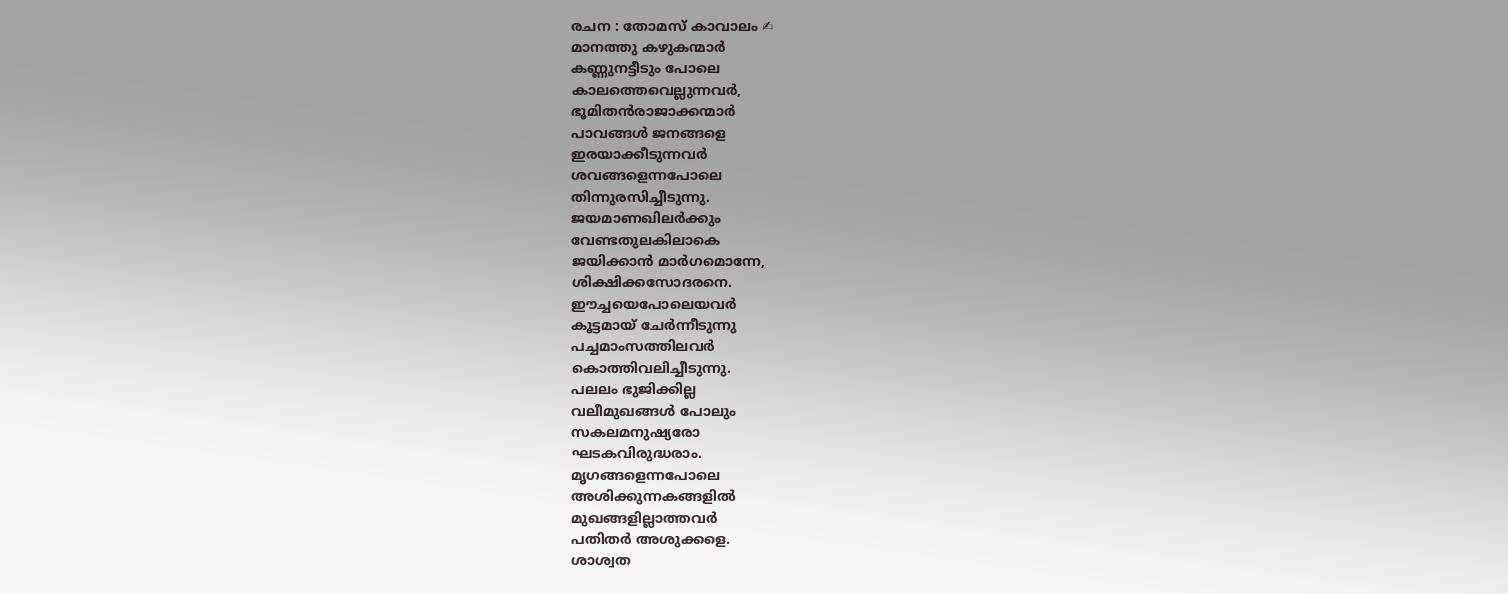രചന : തോമസ് കാവാലം ✍
മാനത്തു കഴുകന്മാർ
കണ്ണുനട്ടീടും പോലെ
കാലത്തെവെല്ലുന്നവർ,
ഭൂമിതൻരാജാക്കന്മാർ
പാവങ്ങൾ ജനങ്ങളെ
ഇരയാക്കീടുന്നവർ
ശവങ്ങളെന്നപോലെ
തിന്നുരസിച്ചീടുന്നു.
ജയമാണഖിലർക്കും
വേണ്ടതുലകിലാകെ
ജയിക്കാൻ മാർഗമൊന്നേ,
ശിക്ഷിക്കസോദരനെ.
ഈച്ചയെപോലെയവർ
കൂട്ടമായ് ചേർന്നീടുന്നു
പച്ചമാംസത്തിലവർ
കൊത്തിവലിച്ചീടുന്നു.
പലലം ഭുജിക്കില്ല
വലീമുഖങ്ങൾ പോലും
സകലമനുഷ്യരോ
ഘടകവിരുദ്ധരാം.
മൃഗങ്ങളെന്നപോലെ
അശിക്കുന്നകങ്ങളിൽ
മുഖങ്ങളില്ലാത്തവർ
പതിതർ അശുക്കളെ.
ശാശ്വത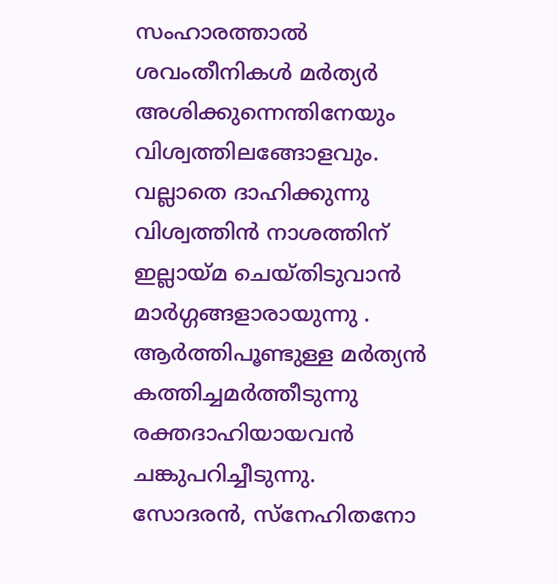സംഹാരത്താൽ
ശവംതീനികൾ മർത്യർ
അശിക്കുന്നെന്തിനേയും
വിശ്വത്തിലങ്ങോളവും.
വല്ലാതെ ദാഹിക്കുന്നു
വിശ്വത്തിൻ നാശത്തിന്
ഇല്ലായ്മ ചെയ്തിടുവാൻ
മാർഗ്ഗങ്ങളാരായുന്നു .
ആർത്തിപൂണ്ടുള്ള മർത്യൻ
കത്തിച്ചമർത്തീടുന്നു
രക്തദാഹിയായവൻ
ചങ്കുപറിച്ചീടുന്നു.
സോദരൻ, സ്നേഹിതനോ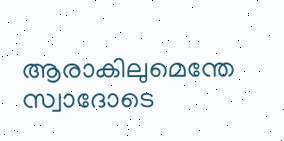ആരാകിലുമെന്തേ
സ്വാദോടെ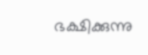ഭക്ഷിക്കുന്നു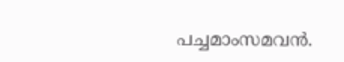പച്ചമാംസമവൻ.